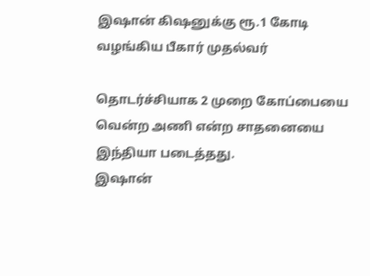இஷான் கிஷனுக்கு ரூ.1 கோடி வழங்கிய பீகார் முதல்வர்

தொடர்ச்சியாக 2 முறை கோப்பையை வென்ற அணி என்ற சாதனையை இந்தியா படைத்தது.
இஷான்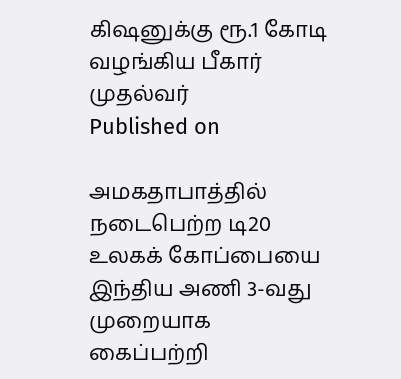கிஷனுக்கு ரூ.1 கோடி வழங்கிய பீகார் முதல்வர்
Published on

அமகதாபாத்தில் நடைபெற்ற டி20 உலகக் கோப்பையை இந்திய அணி 3-வது முறையாக கைப்பற்றி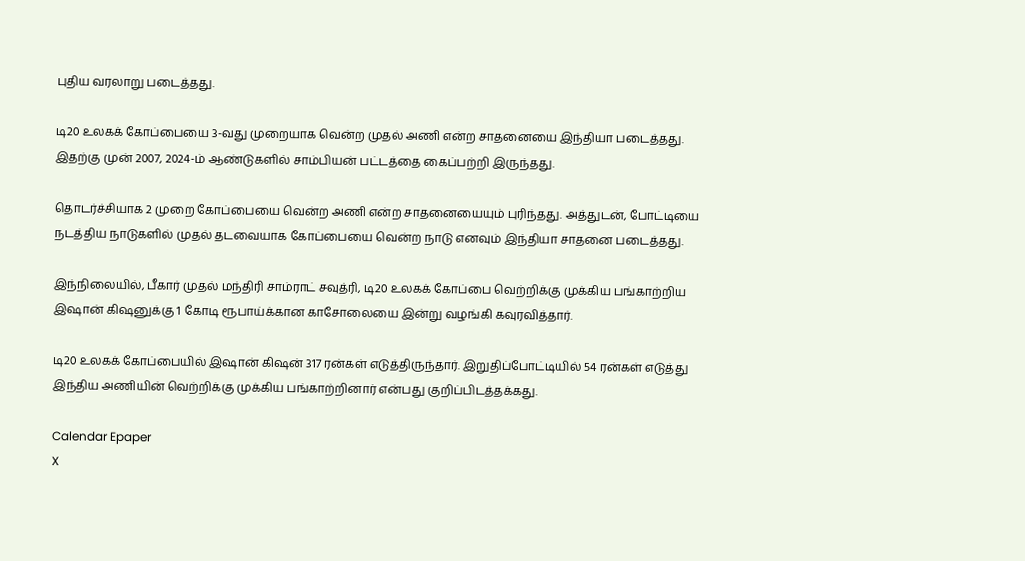புதிய வரலாறு படைத்தது.

டி20 உலகக் கோப்பையை 3-வது முறையாக வென்ற முதல் அணி என்ற சாதனையை இந்தியா படைத்தது. இதற்கு முன் 2007, 2024-ம் ஆண்டுகளில் சாம்பியன் பட்டத்தை கைப்பற்றி இருந்தது.

தொடர்ச்சியாக 2 முறை கோப்பையை வென்ற அணி என்ற சாதனையையும் புரிந்தது. அத்துடன், போட்டியை நடத்திய நாடுகளில் முதல் தடவையாக கோப்பையை வென்ற நாடு எனவும் இந்தியா சாதனை படைத்தது.

இந்நிலையில், பீகார் முதல் மந்திரி சாம்ராட் சவுத்ரி, டி20 உலகக் கோப்பை வெற்றிக்கு முக்கிய பங்காற்றிய இஷான் கிஷனுக்கு 1 கோடி ரூபாய்க்கான காசோலையை இன்று வழங்கி கவுரவித்தார்.

டி20 உலகக் கோப்பையில் இஷான் கிஷன் 317 ரன்கள் எடுத்திருந்தார். இறுதிப்போட்டியில் 54 ரன்கள் எடுத்து இந்திய அணியின் வெற்றிக்கு முக்கிய பங்காற்றினார் என்பது குறிப்பிடத்தக்கது.

Calendar Epaper
X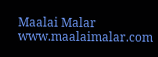Maalai Malar
www.maalaimalar.com